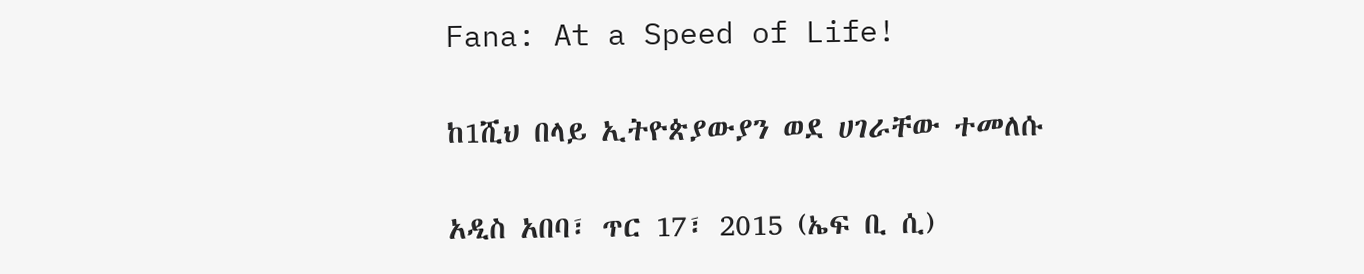Fana: At a Speed of Life!

ከ1ሺህ በላይ ኢትዮጵያውያን ወደ ሀገራቸው ተመለሱ

አዲስ አበባ፣ ጥር 17፣ 2015 (ኤፍ ቢ ሲ)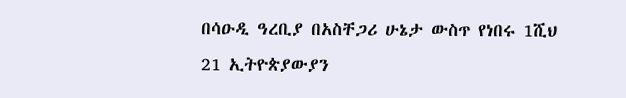በሳዑዲ ዓረቢያ በአስቸጋሪ ሁኔታ ውስጥ የነበሩ 1ሺህ 21 ኢትዮጵያውያን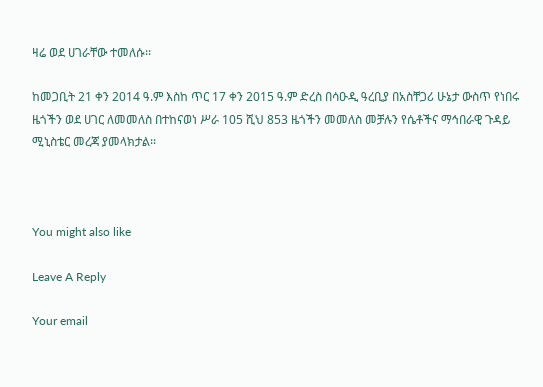ዛሬ ወደ ሀገራቸው ተመለሱ፡፡

ከመጋቢት 21 ቀን 2014 ዓ.ም እስከ ጥር 17 ቀን 2015 ዓ.ም ድረስ በሳዑዲ ዓረቢያ በአስቸጋሪ ሁኔታ ውስጥ የነበሩ ዜጎችን ወደ ሀገር ለመመለስ በተከናወነ ሥራ 105 ሺህ 853 ዜጎችን መመለስ መቻሉን የሴቶችና ማኅበራዊ ጉዳይ ሚኒስቴር መረጃ ያመላክታል፡፡



You might also like

Leave A Reply

Your email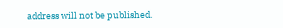address will not be published.